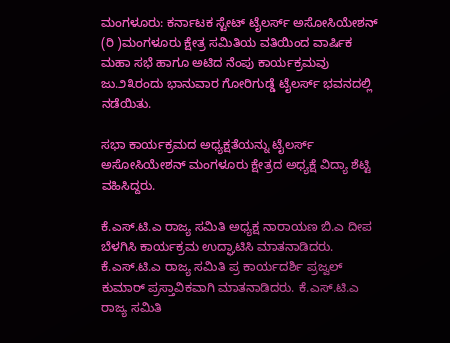ಮಂಗಳೂರು: ಕರ್ನಾಟಕ ಸ್ಟೇಟ್ ಟೈಲರ್ಸ್ ಅಸೋಸಿಯೇಶನ್ (ರಿ )ಮಂಗಳೂರು ಕ್ಷೇತ್ರ ಸಮಿತಿಯ ವತಿಯಿಂದ ವಾರ್ಷಿಕ ಮಹಾ ಸಭೆ ಹಾಗೂ ಅಟಿದ ನೆಂಪು ಕಾರ್ಯಕ್ರಮವು ಜು.೨೩ರಂದು ಭಾನುವಾರ ಗೋರಿಗುಡ್ಡೆ ಟೈಲರ್ಸ್ ಭವನದಲ್ಲಿ ನಡೆಯಿತು.

ಸಭಾ ಕಾರ್ಯಕ್ರಮದ ಅಧ್ಯಕ್ಷತೆಯನ್ನು ಟೈಲರ್ಸ್ ಅಸೋಸಿಯೇಶನ್ ಮಂಗಳೂರು ಕ್ಷೇತ್ರದ ಅಧ್ಯಕ್ಷೆ ವಿದ್ಯಾ ಶೆಟ್ಟಿ ವಹಿಸಿದ್ದರು.

ಕೆ.ಎಸ್.ಟಿ.ಎ ರಾಜ್ಯ ಸಮಿತಿ ಅಧ್ಯಕ್ಷ ನಾರಾಯಣ ಬಿ.ಎ ದೀಪ ಬೆಳಗಿಸಿ ಕಾರ್ಯಕ್ರಮ ಉದ್ಘಾಟಿಸಿ ಮಾತನಾಡಿದರು. ಕೆ.ಎಸ್.ಟಿ.ಎ ರಾಜ್ಯ ಸಮಿತಿ ಪ್ರ ಕಾರ್ಯದರ್ಶಿ ಪ್ರಜ್ವಲ್ ಕುಮಾರ್ ಪ್ರಸ್ತಾವಿಕವಾಗಿ ಮಾತನಾಡಿದರು. ಕೆ.ಎಸ್.ಟಿ.ಎ ರಾಜ್ಯ ಸಮಿತಿ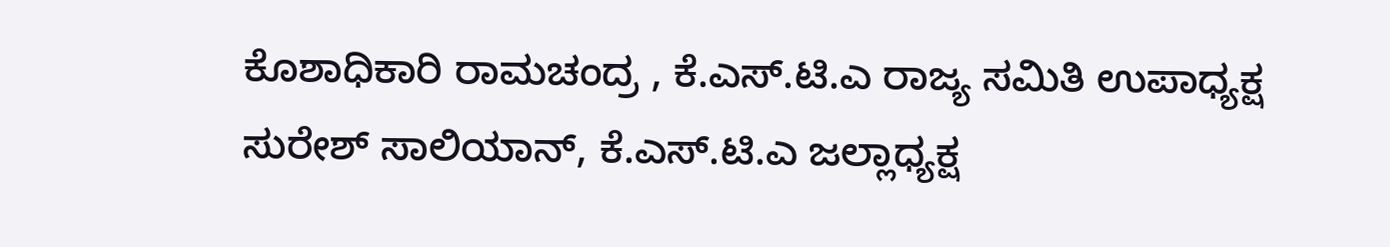ಕೊಶಾಧಿಕಾರಿ ರಾಮಚಂದ್ರ , ಕೆ.ಎಸ್.ಟಿ.ಎ ರಾಜ್ಯ ಸಮಿತಿ ಉಪಾಧ್ಯಕ್ಷ ಸುರೇಶ್ ಸಾಲಿಯಾನ್, ಕೆ.ಎಸ್.ಟಿ.ಎ ಜಲ್ಲಾಧ್ಯಕ್ಷ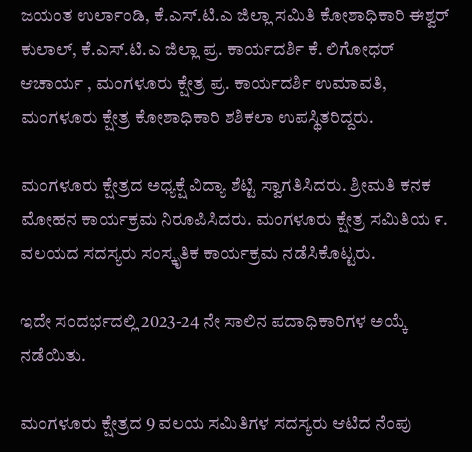ಜಯಂತ ಉರ್ಲಾಂಡಿ, ಕೆ.ಎಸ್.ಟಿ.ಎ ಜಿಲ್ಲಾ ಸಮಿತಿ ಕೋಶಾಧಿಕಾರಿ ಈಶ್ವರ್ ಕುಲಾಲ್, ಕೆ.ಎಸ್.ಟಿ.ಎ ಜಿಲ್ಲಾ ಪ್ರ. ಕಾರ್ಯದರ್ಶಿ ಕೆ. ಲಿಗೋಧರ್ ಆಚಾರ್ಯ , ಮಂಗಳೂರು ಕ್ಷೇತ್ರ ಪ್ರ. ಕಾರ್ಯದರ್ಶಿ ಉಮಾವತಿ, ಮಂಗಳೂರು ಕ್ಷೇತ್ರ ಕೋಶಾಧಿಕಾರಿ ಶಶಿಕಲಾ ಉಪಸ್ಥಿತರಿದ್ದರು.

ಮಂಗಳೂರು ಕ್ಷೇತ್ರದ ಅಧ್ಯಕ್ಷೆ ವಿದ್ಯಾ ಶೆಟ್ಟಿ ಸ್ವಾಗತಿಸಿದರು. ಶ್ರೀಮತಿ ಕನಕ ಮೋಹನ ಕಾರ್ಯಕ್ರಮ ನಿರೂಪಿಸಿದರು. ಮಂಗಳೂರು ಕ್ಷೇತ್ರ ಸಮಿತಿಯ ೯. ವಲಯದ ಸದಸ್ಯರು ಸಂಸ್ಕೃತಿಕ ಕಾರ್ಯಕ್ರಮ ನಡೆಸಿಕೊಟ್ಟರು.

ಇದೇ ಸಂದರ್ಭದಲ್ಲಿ 2023-24 ನೇ ಸಾಲಿನ ಪದಾಧಿಕಾರಿಗಳ ಅಯ್ಕೆ ನಡೆಯಿತು.

ಮಂಗಳೂರು ಕ್ಷೇತ್ರದ 9 ವಲಯ ಸಮಿತಿಗಳ ಸದಸ್ಯರು ಆಟಿದ ನೆಂಪು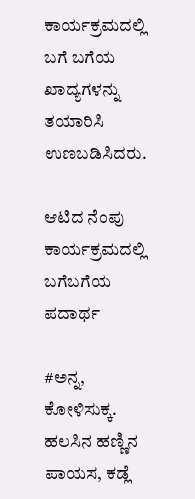ಕಾರ್ಯಕ್ರಮದಲ್ಲಿ ಬಗೆ ಬಗೆಯ ಖಾದ್ಯಗಳನ್ನು ತಯಾರಿಸಿ ಉಣಬಡಿಸಿದರು.

ಆಟಿದ ನೆಂಪು ಕಾರ್ಯಕ್ರಮದಲ್ಲಿ ಬಗೆಬಗೆಯ ಪದಾರ್ಥ

#ಅನ್ನ, ಕೋಳಿಸುಕ್ಕ. ಹಲಸಿನ ಹಣ್ಣಿನ ಪಾಯಸ, ಕಡ್ಲೆ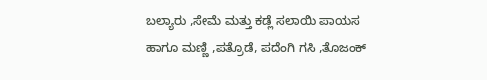ಬಲ್ಯಾರು ,ಸೇಮೆ ಮತ್ತು ಕಡ್ಲೆ ಸಲಾಯಿ ಪಾಯಸ ಹಾಗೂ ಮಣ್ಣಿ ,ಪತ್ರೊಡೆ, ಪದೆಂಗಿ ಗಸಿ ,ತೊಜಂಕ್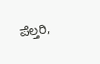ಪೆಲ್ತರಿ,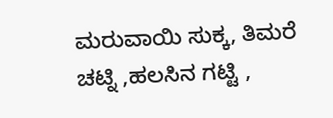ಮರುವಾಯಿ ಸುಕ್ಕ, ತಿಮರೆ ಚಟ್ನಿ ,ಹಲಸಿನ ಗಟ್ಟಿ ,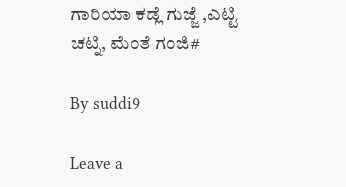ಗಾರಿಯಾ ಕಡ್ಲೆ ಗುಜ್ಜೆ ,ಎಟ್ಟಿ ಚಟ್ನಿ, ಮೆಂತೆ ಗಂಜಿ#

By suddi9

Leave a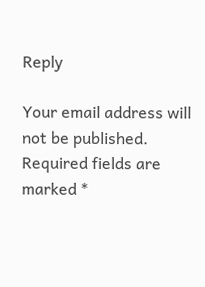Reply

Your email address will not be published. Required fields are marked *